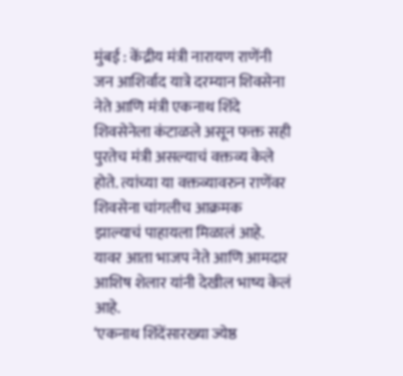मुंबई : केंद्रीय मंत्री नारायण राणेंनी जन आशिर्वाद यात्रे दरम्यान शिवसेना नेते आणि मंत्री एकनाथ शिंदे शिवसेनेला कंटाळले असून फक्त सही पुरतेच मंत्री असल्याचं वक्तव्य केले होते. त्यांच्या या वक्तव्यावरुन राणेंवर शिवसेना चांगलीच आक्रमक झाल्याचं पाहायला मिळालं आहे. यावर आता भाजप नेते आणि आमदार आशिष शेलार यांनी देखील भाष्य केलं आहे.
‘एकनाथ शिंदेंसारख्या ज्येष्ठ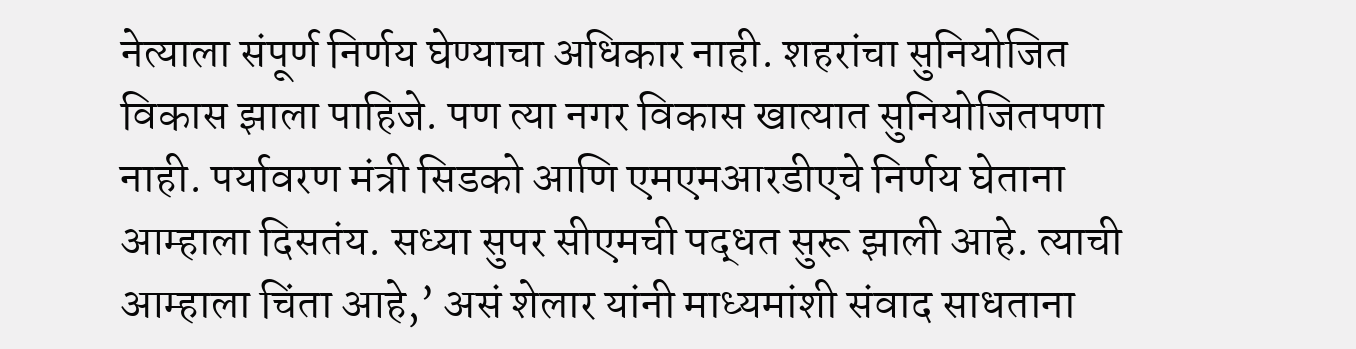नेत्याला संपूर्ण निर्णय घेण्याचा अधिकार नाही. शहरांचा सुनियोजित विकास झाला पाहिजे. पण त्या नगर विकास खात्यात सुनियोजितपणा नाही. पर्यावरण मंत्री सिडको आणि एमएमआरडीएचे निर्णय घेताना आम्हाला दिसतंय. सध्या सुपर सीएमची पद्धत सुरू झाली आहे. त्याची आम्हाला चिंता आहे,’ असं शेलार यांनी माध्यमांशी संवाद साधताना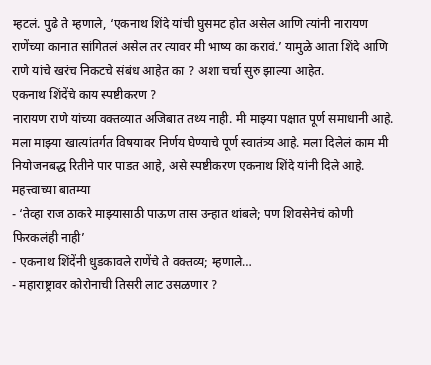म्हटलं. पुढे ते म्हणाले, ‘एकनाथ शिंदे यांची घुसमट होत असेल आणि त्यांनी नारायण राणेंच्या कानात सांगितलं असेल तर त्यावर मी भाष्य का करावं.’ यामुळे आता शिंदे आणि राणे यांचे खरंच निकटचे संबंध आहेत का ? अशा चर्चा सुरु झाल्या आहेत.
एकनाथ शिंदेंचे काय स्पष्टीकरण ?
नारायण राणे यांच्या वक्तव्यात अजिबात तथ्य नाही. मी माझ्या पक्षात पूर्ण समाधानी आहे. मला माझ्या खात्यांतर्गत विषयावर निर्णय घेण्याचे पूर्ण स्वातंत्र्य आहे. मला दिलेलं काम मी नियोजनबद्ध रितीने पार पाडत आहे, असे स्पष्टीकरण एकनाथ शिंदे यांनी दिले आहे.
महत्त्वाच्या बातम्या
- ‘तेव्हा राज ठाकरे माझ्यासाठी पाऊण तास उन्हात थांबले; पण शिवसेनेचं कोणी फिरकलंही नाही’
- एकनाथ शिंदेंनी धुडकावले राणेंचे ते वक्तव्य; म्हणाले…
- महाराष्ट्रावर कोरोनाची तिसरी लाट उसळणार ?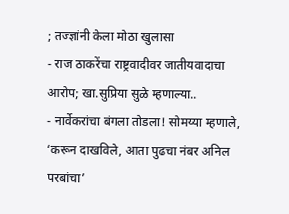; तज्ज्ञांनी केला मोठा खुलासा
- राज ठाकरेंचा राष्ट्रवादीवर जातीयवादाचा आरोप; खा.सुप्रिया सुळे म्हणाल्या..
- नार्वेकरांचा बंगला तोडला! सोमय्या म्हणाले, ‘करून दाखविले, आता पुढचा नंबर अनिल परबांचा’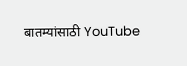बातम्यांसाठी YouTube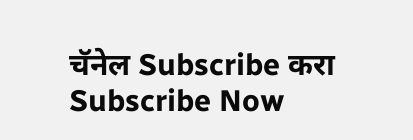चॅनेल Subscribe करा
Subscribe Now